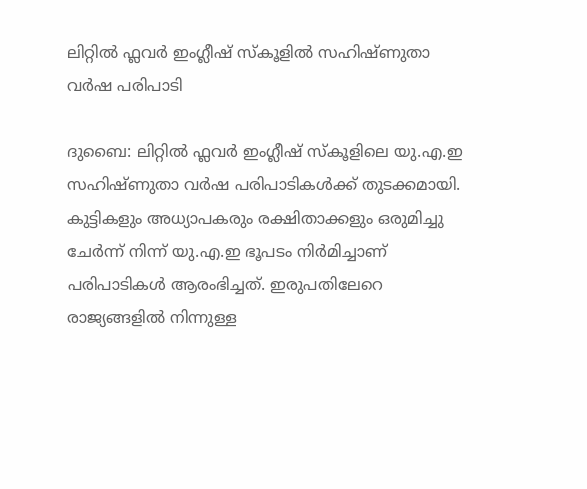ലിറ്റിൽ ഫ്ലവർ ഇംഗ്ലീഷ് സ്കൂളിൽ സഹിഷ്ണുതാ വർഷ പരിപാടി

ദുബൈ: ലിറ്റിൽ ഫ്ലവർ ഇംഗ്ലീഷ് സ്കൂളിലെ യു.എ.ഇ സഹിഷ്ണുതാ വർഷ പരിപാടികൾക്ക് തുടക്കമായി. കുട്ടികളും അധ്യാപകരും രക്ഷിതാക്കളും ഒരുമിച്ചു ചേർന്ന് നിന്ന് യു.എ.ഇ ഭൂപടം നിർമിച്ചാണ് പരിപാടികൾ ആരംഭിച്ചത്. ഇരുപതിലേറെ രാജ്യങ്ങളിൽ നിന്നുള്ള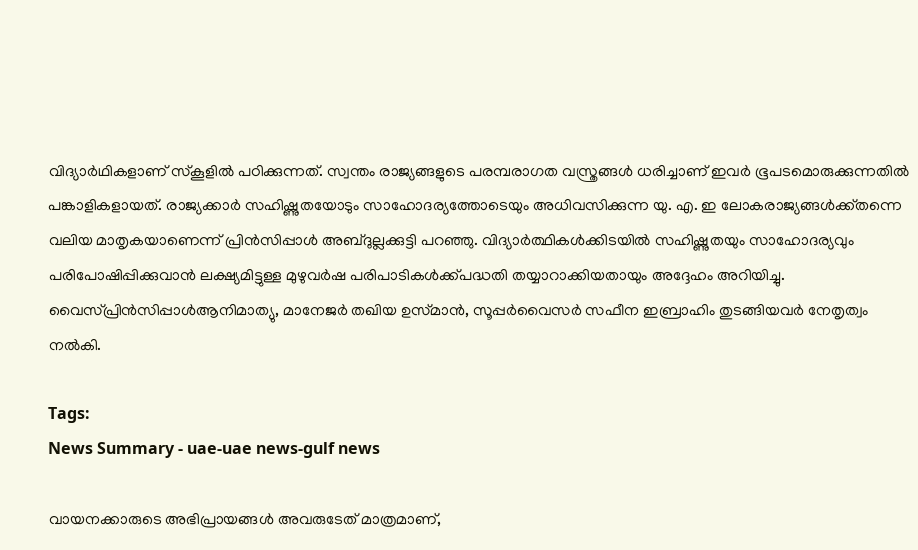വിദ്യാർഥികളാണ് സ്കൂളിൽ പഠിക്കുന്നത്. സ്വന്തം രാജ്യങ്ങളുടെ പരമ്പരാഗത വസ്ത്രങ്ങൾ ധരിച്ചാണ് ഇവർ ഭൂപടമൊരുക്കുന്നതിൽ പങ്കാളികളായത്. രാജ്യക്കാർ സഹിഷ്ണുതയോടും സാഹോദര്യത്തോടെയും അധിവസിക്കുന്ന യു. എ. ഇ ലോകരാജ്യങ്ങൾക്ക്തന്നെ വലിയ മാതൃകയാണെന്ന് പ്രിൻസിപ്പാൾ അബ്ദുല്ലക്കുട്ടി പറഞ്ഞു. വിദ്യാർത്ഥികൾക്കിടയിൽ സഹിഷ്ണുതയും സാഹോദര്യവും പരിപോഷിപ്പിക്കുവാൻ ലക്ഷ്യമിട്ടുള്ള മുഴുവർഷ പരിപാടികൾക്ക്പദ്ധതി തയ്യാറാക്കിയതായും അദ്ദേഹം അറിയിച്ചു.
വൈസ്പ്രിൻസിപ്പാൾആനിമാത്യു, മാനേജർ തഖിയ ഉസ്‌മാൻ, സൂപ്പർവൈസർ സഫീന ഇബ്രാഹിം തുടങ്ങിയവർ നേതൃത്വം നൽകി.

Tags:
News Summary - uae-uae news-gulf news

വായനക്കാരുടെ അഭിപ്രായങ്ങള്‍ അവരുടേത് മാത്രമാണ്,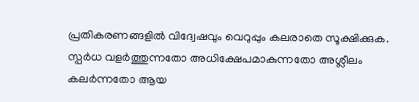പ്രതികരണങ്ങളിൽ വിദ്വേഷവും വെറുപ്പും കലരാതെ സൂക്ഷിക്കുക. സ്പർധ വളർത്തുന്നതോ അധിക്ഷേപമാകുന്നതോ അശ്ലീലം കലർന്നതോ ആയ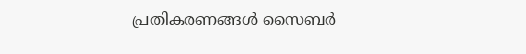പ്രതികരണങ്ങൾ സൈബർ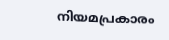നിയമപ്രകാരം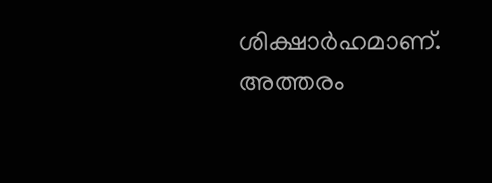ശിക്ഷാർഹമാണ്. അത്തരം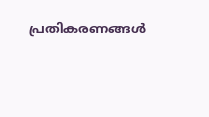പ്രതികരണങ്ങൾ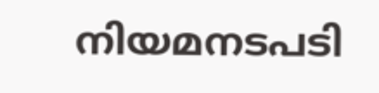നിയമനടപടി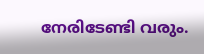നേരിടേണ്ടി വരും.